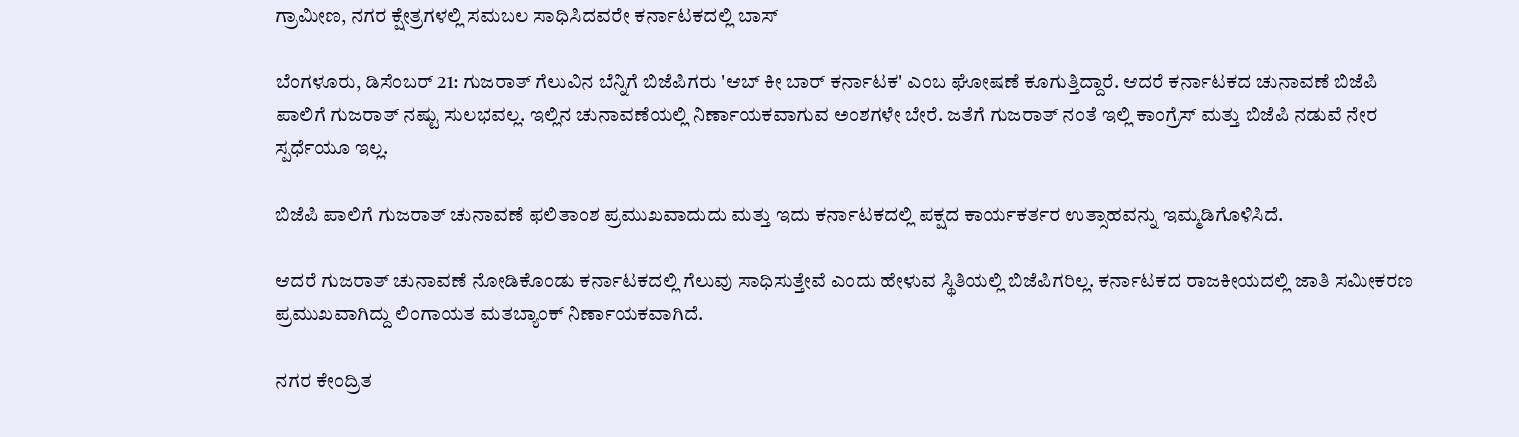ಗ್ರಾಮೀಣ, ನಗರ ಕ್ಷೇತ್ರಗಳಲ್ಲಿ ಸಮಬಲ ಸಾಧಿಸಿದವರೇ ಕರ್ನಾಟಕದಲ್ಲಿ ಬಾಸ್

ಬೆಂಗಳೂರು, ಡಿಸೆಂಬರ್ 21: ಗುಜರಾತ್ ಗೆಲುವಿನ ಬೆನ್ನಿಗೆ ಬಿಜೆಪಿಗರು 'ಆಬ್ ಕೀ ಬಾರ್ ಕರ್ನಾಟಕ' ಎಂಬ ಘೋಷಣೆ ಕೂಗುತ್ತಿದ್ದಾರೆ. ಆದರೆ ಕರ್ನಾಟಕದ ಚುನಾವಣೆ ಬಿಜೆಪಿ ಪಾಲಿಗೆ ಗುಜರಾತ್ ನಷ್ಟು ಸುಲಭವಲ್ಲ. ಇಲ್ಲಿನ ಚುನಾವಣೆಯಲ್ಲಿ ನಿರ್ಣಾಯಕವಾಗುವ ಅಂಶಗಳೇ ಬೇರೆ. ಜತೆಗೆ ಗುಜರಾತ್ ನಂತೆ ಇಲ್ಲಿ ಕಾಂಗ್ರೆಸ್ ಮತ್ತು ಬಿಜೆಪಿ ನಡುವೆ ನೇರ ಸ್ಪರ್ಧೆಯೂ ಇಲ್ಲ.

ಬಿಜೆಪಿ ಪಾಲಿಗೆ ಗುಜರಾತ್ ಚುನಾವಣೆ ಫಲಿತಾಂಶ ಪ್ರಮುಖವಾದುದು ಮತ್ತು ಇದು ಕರ್ನಾಟಕದಲ್ಲಿ ಪಕ್ಷದ ಕಾರ್ಯಕರ್ತರ ಉತ್ಸಾಹವನ್ನು ಇಮ್ಮಡಿಗೊಳಿಸಿದೆ.

ಆದರೆ ಗುಜರಾತ್ ಚುನಾವಣೆ ನೋಡಿಕೊಂಡು ಕರ್ನಾಟಕದಲ್ಲಿ ಗೆಲುವು ಸಾಧಿಸುತ್ತೇವೆ ಎಂದು ಹೇಳುವ ಸ್ಥಿತಿಯಲ್ಲಿ ಬಿಜೆಪಿಗರಿಲ್ಲ. ಕರ್ನಾಟಕದ ರಾಜಕೀಯದಲ್ಲಿ ಜಾತಿ ಸಮೀಕರಣ ಪ್ರಮುಖವಾಗಿದ್ದು ಲಿಂಗಾಯತ ಮತಬ್ಯಾಂಕ್ ನಿರ್ಣಾಯಕವಾಗಿದೆ.

ನಗರ ಕೇಂದ್ರಿತ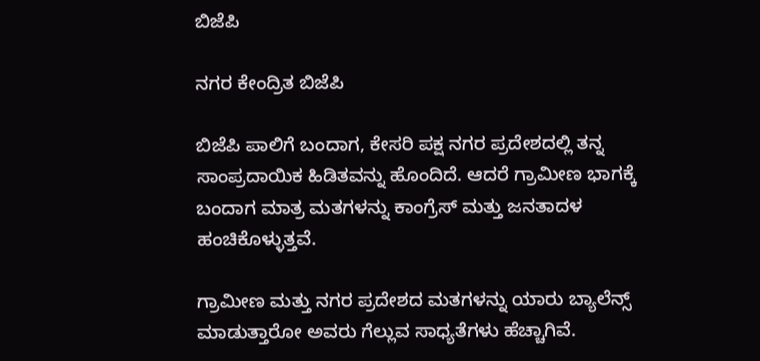ಬಿಜೆಪಿ

ನಗರ ಕೇಂದ್ರಿತ ಬಿಜೆಪಿ

ಬಿಜೆಪಿ ಪಾಲಿಗೆ ಬಂದಾಗ, ಕೇಸರಿ ಪಕ್ಷ ನಗರ ಪ್ರದೇಶದಲ್ಲಿ ತನ್ನ ಸಾಂಪ್ರದಾಯಿಕ ಹಿಡಿತವನ್ನು ಹೊಂದಿದೆ. ಆದರೆ ಗ್ರಾಮೀಣ ಭಾಗಕ್ಕೆ ಬಂದಾಗ ಮಾತ್ರ ಮತಗಳನ್ನು ಕಾಂಗ್ರೆಸ್ ಮತ್ತು ಜನತಾದಳ ಹಂಚಿಕೊಳ್ಳುತ್ತವೆ.

ಗ್ರಾಮೀಣ ಮತ್ತು ನಗರ ಪ್ರದೇಶದ ಮತಗಳನ್ನು ಯಾರು ಬ್ಯಾಲೆನ್ಸ್ ಮಾಡುತ್ತಾರೋ ಅವರು ಗೆಲ್ಲುವ ಸಾಧ್ಯತೆಗಳು ಹೆಚ್ಚಾಗಿವೆ.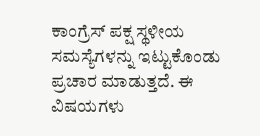ಕಾಂಗ್ರೆಸ್ ಪಕ್ಷ ಸ್ಥಳೀಯ ಸಮಸ್ಯೆಗಳನ್ನು ಇಟ್ಟುಕೊಂಡು ಪ್ರಚಾರ ಮಾಡುತ್ತದೆ. ಈ ವಿಷಯಗಳು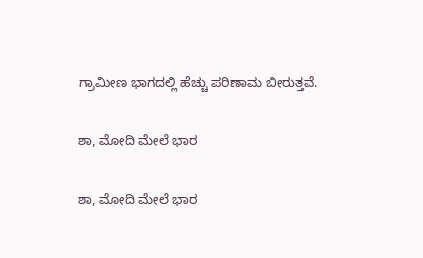ಗ್ರಾಮೀಣ ಭಾಗದಲ್ಲಿ ಹೆಚ್ಚು ಪರಿಣಾಮ ಬೀರುತ್ತವೆ.

ಶಾ, ಮೋದಿ ಮೇಲೆ ಭಾರ

ಶಾ, ಮೋದಿ ಮೇಲೆ ಭಾರ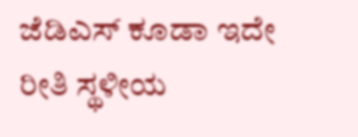ಜೆಡಿಎಸ್ ಕೂಡಾ ಇದೇ ರೀತಿ ಸ್ಥಳೀಯ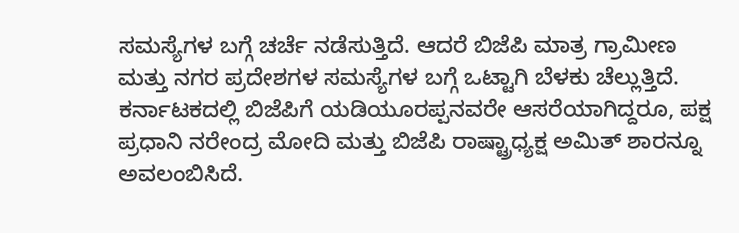ಸಮಸ್ಯೆಗಳ ಬಗ್ಗೆ ಚರ್ಚೆ ನಡೆಸುತ್ತಿದೆ. ಆದರೆ ಬಿಜೆಪಿ ಮಾತ್ರ ಗ್ರಾಮೀಣ ಮತ್ತು ನಗರ ಪ್ರದೇಶಗಳ ಸಮಸ್ಯೆಗಳ ಬಗ್ಗೆ ಒಟ್ಟಾಗಿ ಬೆಳಕು ಚೆಲ್ಲುತ್ತಿದೆ. ಕರ್ನಾಟಕದಲ್ಲಿ ಬಿಜೆಪಿಗೆ ಯಡಿಯೂರಪ್ಪನವರೇ ಆಸರೆಯಾಗಿದ್ದರೂ, ಪಕ್ಷ ಪ್ರಧಾನಿ ನರೇಂದ್ರ ಮೋದಿ ಮತ್ತು ಬಿಜೆಪಿ ರಾಷ್ಟ್ರಾಧ್ಯಕ್ಷ ಅಮಿತ್ ಶಾರನ್ನೂ ಅವಲಂಬಿಸಿದೆ.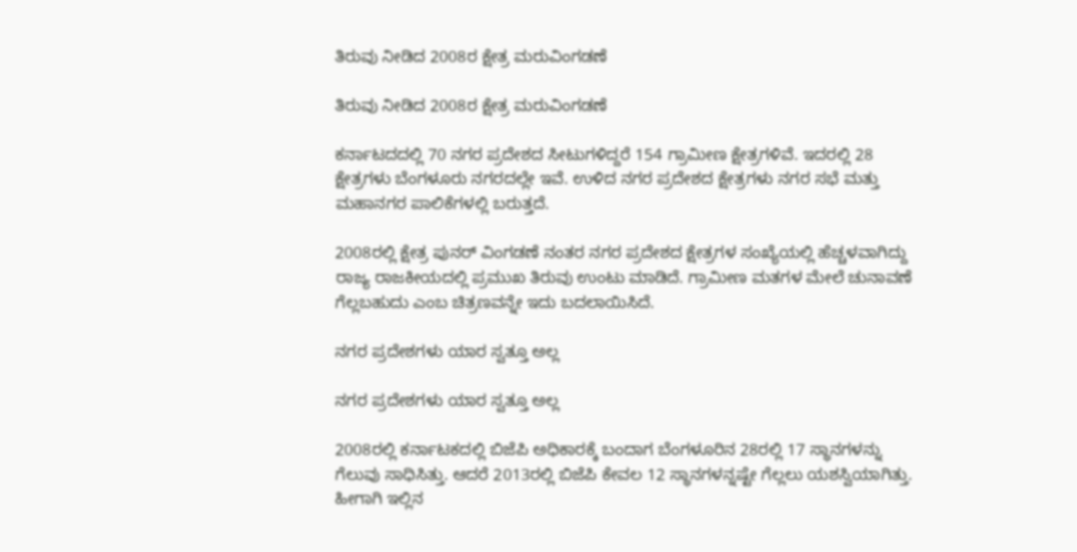ತಿರುವು ನೀಡಿದ 2008ರ ಕ್ಷೇತ್ರ ಮರುವಿಂಗಡಣೆ

ತಿರುವು ನೀಡಿದ 2008ರ ಕ್ಷೇತ್ರ ಮರುವಿಂಗಡಣೆ

ಕರ್ನಾಟದದಲ್ಲಿ 70 ನಗರ ಪ್ರದೇಶದ ಸೀಟುಗಳಿದ್ದರೆ 154 ಗ್ರಾಮೀಣ ಕ್ಷೇತ್ರಗಳಿವೆ. ಇದರಲ್ಲಿ 28 ಕ್ಷೇತ್ರಗಳು ಬೆಂಗಳೂರು ನಗರದಲ್ಲೇ ಇವೆ. ಉಳಿದ ನಗರ ಪ್ರದೇಶದ ಕ್ಷೇತ್ರಗಳು ನಗರ ಸಭೆ ಮತ್ತು ಮಹಾನಗರ ಪಾಲಿಕೆಗಳಲ್ಲಿ ಬರುತ್ತದೆ.

2008ರಲ್ಲಿ ಕ್ಷೇತ್ರ ಪುನರ್ ವಿಂಗಡಣೆ ನಂತರ ನಗರ ಪ್ರದೇಶದ ಕ್ಷೇತ್ರಗಳ ಸಂಖ್ಯೆಯಲ್ಲಿ ಹೆಚ್ಚಳವಾಗಿದ್ದು ರಾಜ್ಯ ರಾಜಕೀಯದಲ್ಲಿ ಪ್ರಮುಖ ತಿರುವು ಉಂಟು ಮಾಡಿದೆ. ಗ್ರಾಮೀಣ ಮತಗಳ ಮೇಲೆ ಚುನಾವಣೆ ಗೆಲ್ಲಬಹುದು ಎಂಬ ಚಿತ್ರಣವನ್ನೇ ಇದು ಬದಲಾಯಿಸಿದೆ.

ನಗರ ಪ್ರದೇಶಗಳು ಯಾರ ಸ್ವತ್ತೂ ಅಲ್ಲ

ನಗರ ಪ್ರದೇಶಗಳು ಯಾರ ಸ್ವತ್ತೂ ಅಲ್ಲ

2008ರಲ್ಲಿ ಕರ್ನಾಟಕದಲ್ಲಿ ಬಿಜೆಪಿ ಅಧಿಕಾರಕ್ಕೆ ಬಂದಾಗ ಬೆಂಗಳೂರಿನ 28ರಲ್ಲಿ 17 ಸ್ಥಾನಗಳನ್ನು ಗೆಲುವು ಸಾಧಿಸಿತ್ತು. ಆದರೆ 2013ರಲ್ಲಿ ಬಿಜೆಪಿ ಕೇವಲ 12 ಸ್ಥಾನಗಳನ್ನಷ್ಟೇ ಗೆಲ್ಲಲು ಯಶಸ್ವಿಯಾಗಿತ್ತು. ಹೀಗಾಗಿ ಇಲ್ಲಿನ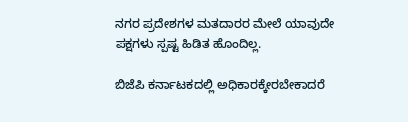ನಗರ ಪ್ರದೇಶಗಳ ಮತದಾರರ ಮೇಲೆ ಯಾವುದೇ ಪಕ್ಷಗಳು ಸ್ಪಷ್ಟ ಹಿಡಿತ ಹೊಂದಿಲ್ಲ.

ಬಿಜೆಪಿ ಕರ್ನಾಟಕದಲ್ಲಿ ಅಧಿಕಾರಕ್ಕೇರಬೇಕಾದರೆ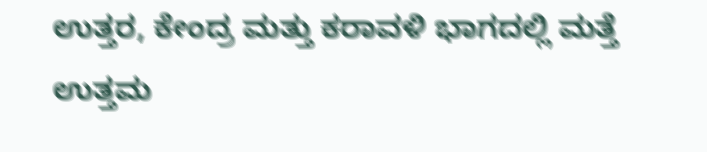ಉತ್ತರ, ಕೇಂದ್ರ ಮತ್ತು ಕರಾವಳಿ ಭಾಗದಲ್ಲಿ ಮತ್ತೆ ಉತ್ತಮ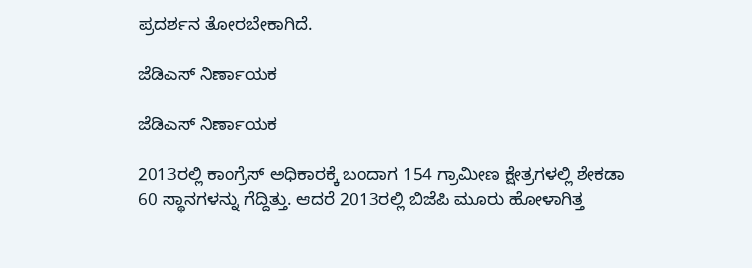ಪ್ರದರ್ಶನ ತೋರಬೇಕಾಗಿದೆ.

ಜೆಡಿಎಸ್ ನಿರ್ಣಾಯಕ

ಜೆಡಿಎಸ್ ನಿರ್ಣಾಯಕ

2013ರಲ್ಲಿ ಕಾಂಗ್ರೆಸ್ ಅಧಿಕಾರಕ್ಕೆ ಬಂದಾಗ 154 ಗ್ರಾಮೀಣ ಕ್ಷೇತ್ರಗಳಲ್ಲಿ ಶೇಕಡಾ 60 ಸ್ಥಾನಗಳನ್ನು ಗೆದ್ದಿತ್ತು. ಆದರೆ 2013ರಲ್ಲಿ ಬಿಜೆಪಿ ಮೂರು ಹೋಳಾಗಿತ್ತ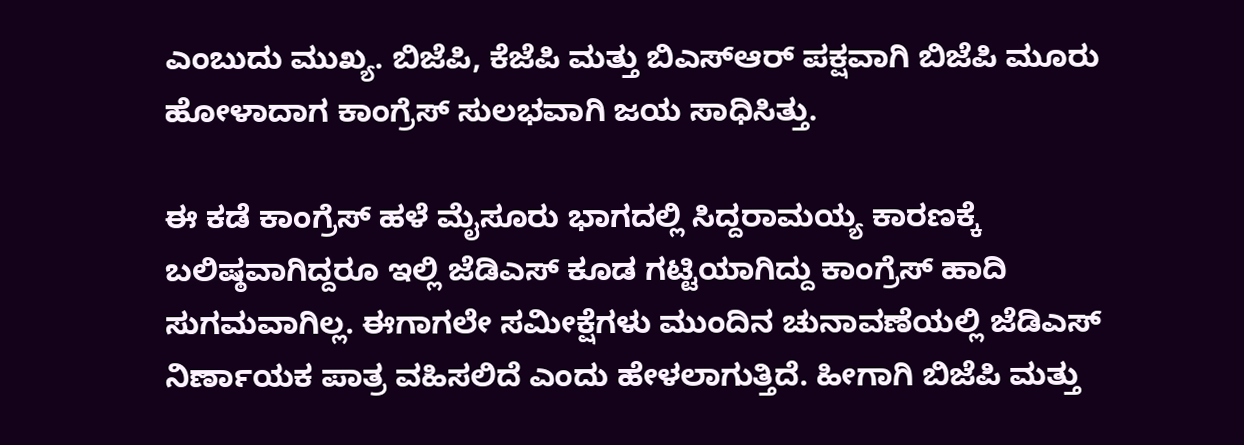ಎಂಬುದು ಮುಖ್ಯ. ಬಿಜೆಪಿ, ಕೆಜೆಪಿ ಮತ್ತು ಬಿಎಸ್ಆರ್ ಪಕ್ಷವಾಗಿ ಬಿಜೆಪಿ ಮೂರು ಹೋಳಾದಾಗ ಕಾಂಗ್ರೆಸ್ ಸುಲಭವಾಗಿ ಜಯ ಸಾಧಿಸಿತ್ತು.

ಈ ಕಡೆ ಕಾಂಗ್ರೆಸ್ ಹಳೆ ಮೈಸೂರು ಭಾಗದಲ್ಲಿ ಸಿದ್ದರಾಮಯ್ಯ ಕಾರಣಕ್ಕೆ ಬಲಿಷ್ಠವಾಗಿದ್ದರೂ ಇಲ್ಲಿ ಜೆಡಿಎಸ್ ಕೂಡ ಗಟ್ಟಿಯಾಗಿದ್ದು ಕಾಂಗ್ರೆಸ್ ಹಾದಿ ಸುಗಮವಾಗಿಲ್ಲ. ಈಗಾಗಲೇ ಸಮೀಕ್ಷೆಗಳು ಮುಂದಿನ ಚುನಾವಣೆಯಲ್ಲಿ ಜೆಡಿಎಸ್ ನಿರ್ಣಾಯಕ ಪಾತ್ರ ವಹಿಸಲಿದೆ ಎಂದು ಹೇಳಲಾಗುತ್ತಿದೆ. ಹೀಗಾಗಿ ಬಿಜೆಪಿ ಮತ್ತು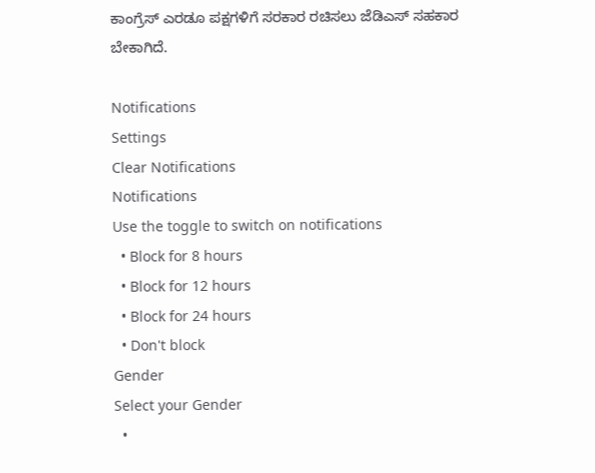ಕಾಂಗ್ರೆಸ್ ಎರಡೂ ಪಕ್ಷಗಳಿಗೆ ಸರಕಾರ ರಚಿಸಲು ಜೆಡಿಎಸ್ ಸಹಕಾರ ಬೇಕಾಗಿದೆ.

Notifications
Settings
Clear Notifications
Notifications
Use the toggle to switch on notifications
  • Block for 8 hours
  • Block for 12 hours
  • Block for 24 hours
  • Don't block
Gender
Select your Gender
  •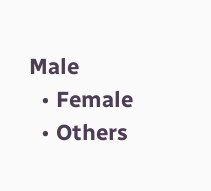Male
  • Female
  • Others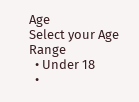Age
Select your Age Range
  • Under 18
  •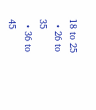18 to 25
  • 26 to 35
  • 36 to 45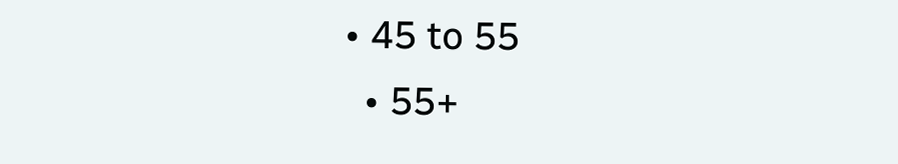• 45 to 55
  • 55+